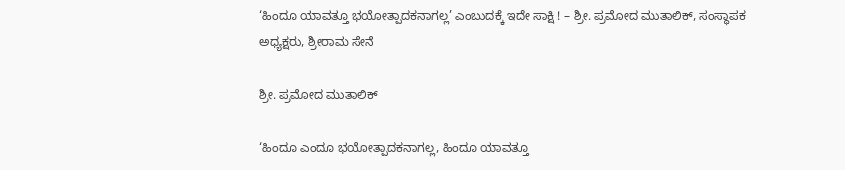‘ಹಿಂದೂ ಯಾವತ್ತೂ ಭಯೋತ್ಪಾದಕನಾಗಲ್ಲ’ ಎಂಬುದಕ್ಕೆ ಇದೇ ಸಾಕ್ಷಿ ! – ಶ್ರೀ. ಪ್ರಮೋದ ಮುತಾಲಿಕ್, ಸಂಸ್ಥಾಪಕ ಅಧ್ಯಕ್ಷರು, ಶ್ರೀರಾಮ ಸೇನೆ

ಶ್ರೀ. ಪ್ರಮೋದ ಮುತಾಲಿಕ್

‘ಹಿಂದೂ ಎಂದೂ ಭಯೋತ್ಪಾದಕನಾಗಲ್ಲ, ಹಿಂದೂ ಯಾವತ್ತೂ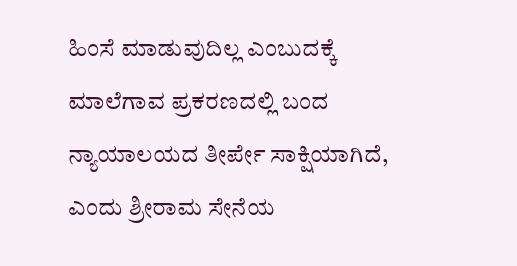ಹಿಂಸೆ ಮಾಡುವುದಿಲ್ಲ ಎಂಬುದಕ್ಕೆ ಮಾಲೆಗಾವ ಪ್ರಕರಣದಲ್ಲಿ ಬಂದ ನ್ಯಾಯಾಲಯದ ತೀರ್ಪೇ ಸಾಕ್ಷಿಯಾಗಿದೆ, ಎಂದು ಶ್ರೀರಾಮ ಸೇನೆಯ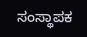ಸಂಸ್ಥಾಪಕ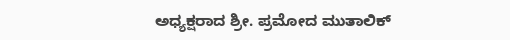ಅಧ್ಯಕ್ಷರಾದ ಶ್ರೀ. ಪ್ರಮೋದ ಮುತಾಲಿಕ್‌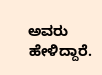ಅವರು ಹೇಳಿದ್ದಾರೆ.